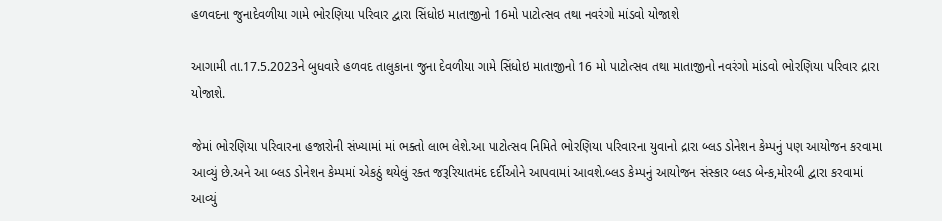હળવદના જુનાદેવળીયા ગામે ભોરણિયા પરિવાર દ્વારા સિંધોઇ માતાજીનો 16મો પાટોત્સવ તથા નવરંગો માંડવો યોજાશે

આગામી તા.17.5.2023ને બુધવારે હળવદ તાલુકાના જુના દેવળીયા ગામે સિંધોઇ માતાજીનો 16 મો પાટોત્સવ તથા માતાજીનો નવરંગો માંડવો ભોરણિયા પરિવાર દ્રારા યોજાશે.

જેમાં ભોરણિયા પરિવારના હજારોની સંખ્યામાં માં ભક્તો લાભ લેશે.આ પાટોત્સવ નિમિતે ભોરણિયા પરિવારના યુવાનો દ્રારા બ્લડ ડોનેશન કેમ્પનું પણ આયોજન કરવામા આવ્યું છે.અને આ બ્લડ ડોનેશન કેમ્પમાં એકઠું થયેલું રક્ત જરૂરિયાતમંદ દર્દીઓને આપવામાં આવશે.બ્લડ કેમ્પનું આયોજન સંસ્કાર બ્લડ બેન્ક,મોરબી દ્વારા કરવામાં આવ્યું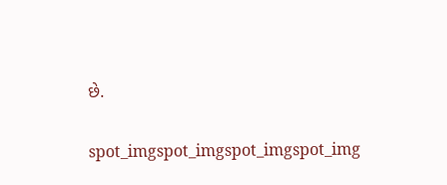છે.

spot_imgspot_imgspot_imgspot_img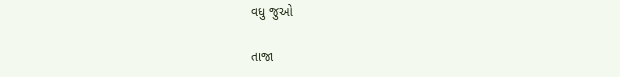વધુ જુઓ

તાજા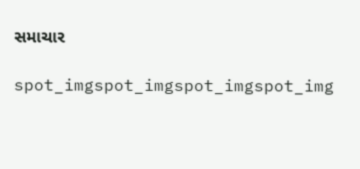સમાચાર

spot_imgspot_imgspot_imgspot_img